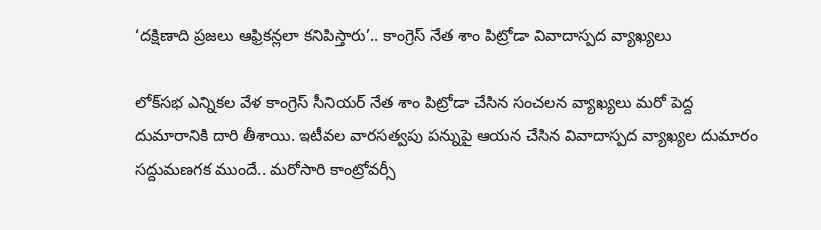‘దక్షిణాది ప్రజలు ఆఫ్రికన్లలా కనిపిస్తారు’.. కాంగ్రెస్ నేత శాం పిట్రోడా వివాదాస్పద వ్యాఖ్యలు

లోక్‌సభ ఎన్నికల వేళ కాంగ్రెస్ సీనియర్ నేత శాం పిట్రోడా చేసిన సంచలన వ్యాఖ్యలు మరో పెద్ద దుమారానికి దారి తీశాయి. ఇటీవల వారసత్వపు పన్నుపై ఆయన చేసిన వివాదాస్పద వ్యాఖ్యల దుమారం సద్దుమణగక ముందే.. మరోసారి కాంట్రోవర్సీ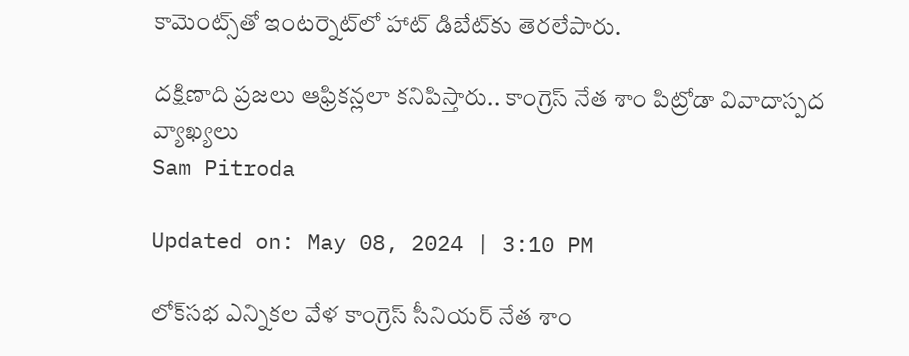కామెంట్స్‌తో ఇంటర్నెట్‌లో హాట్ డిబేట్‌కు తెరలేపారు.

దక్షిణాది ప్రజలు ఆఫ్రికన్లలా కనిపిస్తారు.. కాంగ్రెస్ నేత శాం పిట్రోడా వివాదాస్పద వ్యాఖ్యలు
Sam Pitroda

Updated on: May 08, 2024 | 3:10 PM

లోక్‌సభ ఎన్నికల వేళ కాంగ్రెస్ సీనియర్ నేత శాం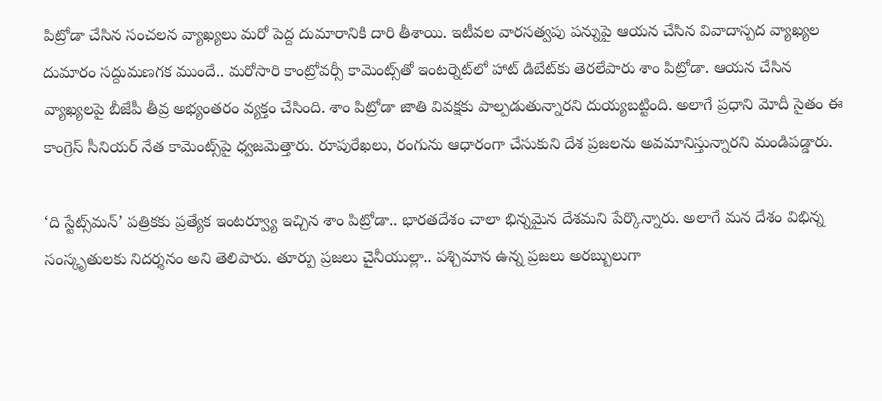పిట్రోడా చేసిన సంచలన వ్యాఖ్యలు మరో పెద్ద దుమారానికి దారి తీశాయి. ఇటీవల వారసత్వపు పన్నుపై ఆయన చేసిన వివాదాస్పద వ్యాఖ్యల దుమారం సద్దుమణగక ముందే.. మరోసారి కాంట్రోవర్సీ కామెంట్స్‌తో ఇంటర్నెట్‌లో హాట్ డిబేట్‌కు తెరలేపారు శాం పిట్రోడా. ఆయన చేసిన వ్యాఖ్యలపై బీజేపీ తీవ్ర అభ్యంతరం వ్యక్తం చేసింది. శాం పిట్రోడా జాతి వివక్షకు పాల్పడుతున్నారని దుయ్యబట్టింది. అలాగే ప్రధాని మోదీ సైతం ఈ కాంగ్రెస్ సీనియర్ నేత కామెంట్స్‌పై ధ్వజమెత్తారు. రూపురేఖలు, రంగును ఆధారంగా చేసుకుని దేశ ప్రజలను అవమానిస్తున్నారని మండిపడ్డారు.

‘ది స్టేట్స్‌మన్’ పత్రికకు ప్రత్యేక ఇంటర్వ్యూ ఇచ్చిన శాం పిట్రోడా.. భారతదేశం చాలా భిన్నమైన దేశమని పేర్కొన్నారు. అలాగే మన దేశం విభిన్న సంస్కృతులకు నిదర్శనం అని తెలిపారు. తూర్పు ప్రజలు చైనీయుల్లా.. పశ్చిమాన ఉన్న ప్రజలు అరబ్బులుగా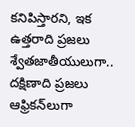కనిపిస్తారని, ఇక ఉత్తరాది ప్రజలు శ్వేతజాతీయులుగా.. దక్షిణాది ప్రజలు ఆఫ్రికన్‌లుగా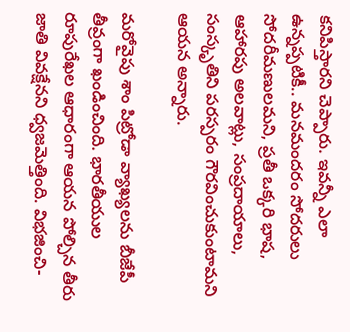కనిపిస్తారని చెప్పారు. ఇవన్నీ ఎలా ఉన్నప్పటికీ.. మనమందరం సోదరులు సోదరీమణులమని, ప్రతీ ఒక్కరి భాష, ఆహారపు అలవాట్లు, సంప్రదాయాలు, సంస్కృతిని పరస్పరం గౌరవించుకుంటామని ఆయన అన్నారు.

మరోవైపు శాం పిట్రోడా వ్యాఖ్యలను బీజేపీ తీవ్రంగా ఖండించింది. భారతీయుల రూపురేఖల ఆధారంగా ఆయన పోల్చిన తీరు జాతి వివక్షేనని ధ్వజమెత్తింది. విభజించి-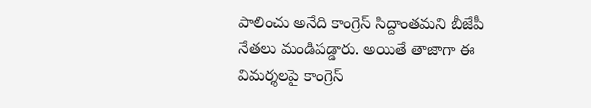పాలించు అనేది కాంగ్రెస్ సిద్దాంతమని బీజేపీ నేతలు మండిపడ్డారు. అయితే తాజాగా ఈ విమర్శలపై కాంగ్రెస్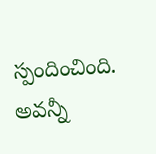స్పందించింది. అవన్నీ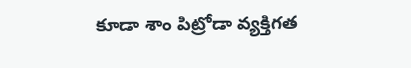కూడా శాం పిట్రోడా వ్యక్తిగత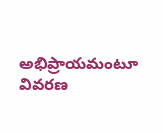అభిప్రాయమంటూ వివరణ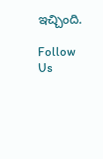ఇచ్చింది.

Follow Us